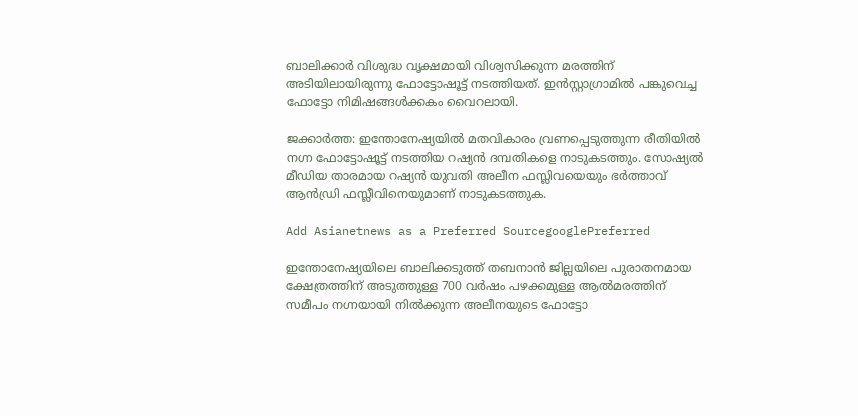ബാലിക്കാര്‍ വിശുദ്ധ വൃക്ഷമായി വിശ്വസിക്കുന്ന മരത്തിന് അടിയിലായിരുന്നു ഫോട്ടോഷൂട്ട് നടത്തിയത്. ഇന്‍സ്റ്റാഗ്രാമില്‍ പങ്കുവെച്ച ഫോട്ടോ നിമിഷങ്ങള്‍ക്കകം വൈറലായി.

ജക്കാര്‍ത്ത: ഇന്തോനേഷ്യയില്‍ മതവികാരം വ്രണപ്പെടുത്തുന്ന രീതിയില്‍ നഗ്ന ഫോട്ടോഷൂട്ട് നടത്തിയ റഷ്യന്‍ ദമ്പതികളെ നാടുകടത്തും. സോഷ്യല്‍ മീഡിയ താരമായ റഷ്യന്‍ യുവതി അലീന ഫസ്ലിവയെയും ഭര്‍ത്താവ് ആന്‍ഡ്രി ഫസ്ലീവിനെയുമാണ് നാടുകടത്തുക.

Add Asianetnews as a Preferred SourcegooglePreferred

ഇന്തോനേഷ്യയിലെ ബാലിക്കടുത്ത് തബനാന്‍ ജില്ലയിലെ പുരാതനമായ ക്ഷേത്രത്തിന് അടുത്തുള്ള 700 വര്‍ഷം പഴക്കമുള്ള ആല്‍മരത്തിന് സമീപം നഗ്നയായി നില്‍ക്കുന്ന അലീനയുടെ ഫോട്ടോ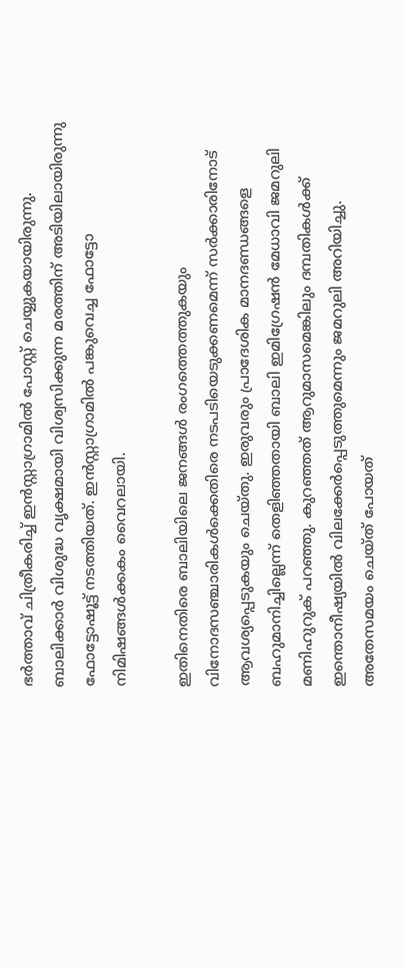ഭര്‍ത്താവ് ചിത്രീകരിച്ച് ഇന്‍സ്റ്റാഗ്രാമില്‍ പോസ്റ്റ് ചെയ്യുകയായിരുന്നു. ബാലിക്കാര്‍ വിശുദ്ധ വൃക്ഷമായി വിശ്വസിക്കുന്ന മരത്തിന് അടിയിലായിരുന്നു ഫോട്ടോഷൂട്ട് നടത്തിയത്. ഇന്‍സ്റ്റാഗ്രാമില്‍ പങ്കുവെച്ച ഫോട്ടോ നിമിഷങ്ങള്‍ക്കകം വൈറലായി.

ഇതിനെതിരെ ബാലിയിലെ ജനങ്ങള്‍ രംഗത്തെത്തുകയും വിനോദസഞ്ചാരികള്‍ക്കെതിരെ നടപടിയെടുക്കണമെന്ന് സര്‍ക്കാരിനോട് ആവശ്യപ്പെടുകയും ചെയ്തു. ഇരുവരും പ്രാദേശിക മാനദണ്ഡങ്ങളെ ബഹുമാനിച്ചില്ലെന്ന് തെളിഞ്ഞതായി ബാലി ഇമിഗ്രേഷന്‍ മേധാവി ജമറുലി മണിഹുറുക് പറഞ്ഞു. കുറഞ്ഞത് ആറുമാസമെങ്കിലും ദമ്പതികള്‍ക്ക് ഇന്തൊനീഷ്യയില്‍ വിലക്കേര്‍പ്പെടുത്തുമെന്നും ജമറുലി അറിയിച്ചു. അതേസമയം ചെയ്ത് പോയത്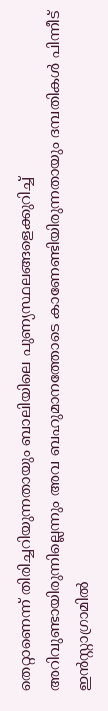തെറ്റാണെന്ന് തിരിച്ചറിയുന്നതായും ബാലിയിലെ പുണ്യസ്ഥലങ്ങളെക്കുറിച്ച് അറിവുണ്ടായിരുന്നില്ലെന്നും അവ ബഹുമാനത്തോടെ കാണേണ്ടിയിരുന്നതായും ദമ്പതികള്‍ പിന്നീട് ഇന്‍സ്റ്റാഗ്രാമില്‍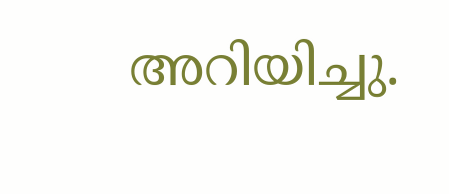അറിയിച്ചു.